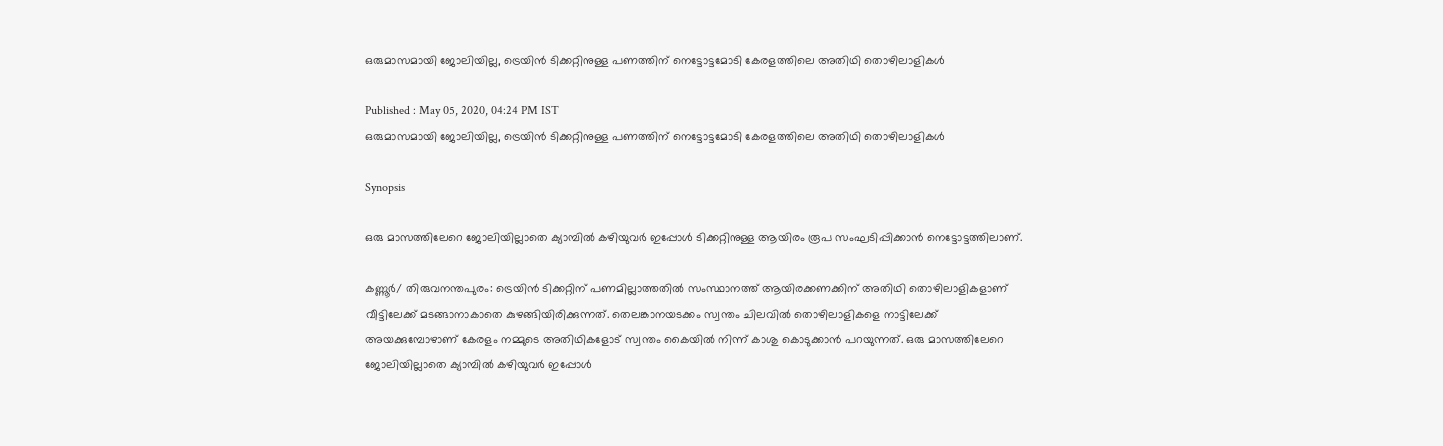ഒരുമാസമായി ജോലിയില്ല, ട്രെയിൻ ടിക്കറ്റിനുള്ള പണത്തിന് നെട്ടോട്ടമോടി കേരളത്തിലെ അതിഥി തൊഴിലാളികള്‍

Published : May 05, 2020, 04:24 PM IST
ഒരുമാസമായി ജോലിയില്ല, ട്രെയിൻ ടിക്കറ്റിനുള്ള പണത്തിന് നെട്ടോട്ടമോടി കേരളത്തിലെ അതിഥി തൊഴിലാളികള്‍

Synopsis

ഒരു മാസത്തിലേറെ ജോലിയില്ലാതെ ക്യാമ്പിൽ കഴിയുവർ ഇപ്പോൾ ടിക്കറ്റിനുള്ള ആയിരം രൂപ സംഘടിപ്പിക്കാൻ നെട്ടോട്ടത്തിലാണ്.

കണ്ണൂര്‍/ തിരുവനന്തപുരം: ട്രെയിൻ ടിക്കറ്റിന് പണമില്ലാത്തതിൽ സംസ്ഥാനത്ത് ആയിരക്കണക്കിന് അതിഥി തൊഴിലാളികളാണ് വീട്ടിലേക്ക് മടങ്ങാനാകാതെ കുഴങ്ങിയിരിക്കുന്നത്. തെലങ്കാനയടക്കം സ്വന്തം ചിലവിൽ തൊഴിലാളികളെ നാട്ടിലേക്ക് അയക്കുമ്പോഴാണ് കേരളം നമ്മുടെ അതിഥികളോട് സ്വന്തം കൈയിൽ നിന്ന് കാശു കൊടുക്കാൻ പറയുന്നത്. ഒരു മാസത്തിലേറെ ജോലിയില്ലാതെ ക്യാമ്പിൽ കഴിയുവർ ഇപ്പോൾ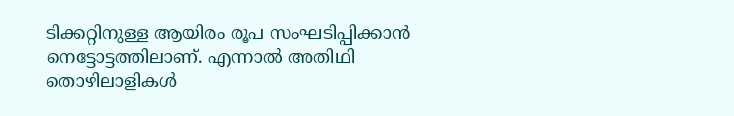ടിക്കറ്റിനുള്ള ആയിരം രൂപ സംഘടിപ്പിക്കാൻ നെട്ടോട്ടത്തിലാണ്. എന്നാല്‍ അതിഥി തൊഴിലാളികള്‍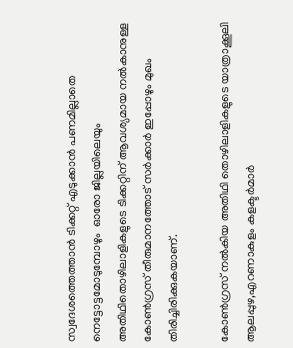സ്വദേശത്തെത്താൻ ടിക്കറ്റ് എടുക്കാന്‍ പണമില്ലാതെ നെട്ടോട്ടമോടുമ്പോഴും  ഓരോ ജില്ലയിലെയും അതിഥിതൊഴിലാളികളുടെ ടിക്കറ്റിന് ആവശ്യമായ നല്‍കാനുള്ള കോണ്‍ഗ്രസ് തീരുമാനത്തോട് സര്‍ക്കാര്‍ ഇപ്പോഴും മുഖം തിരിച്ചിരിക്കുകയാണ്.

കോൺഗ്രസ് നൽകിയ അതിഥി തൊഴിലാളികളുടെ യാത്രാക്കൂലി ആലപ്പുഴ,എറണാകുളം കളക്ടർമാർ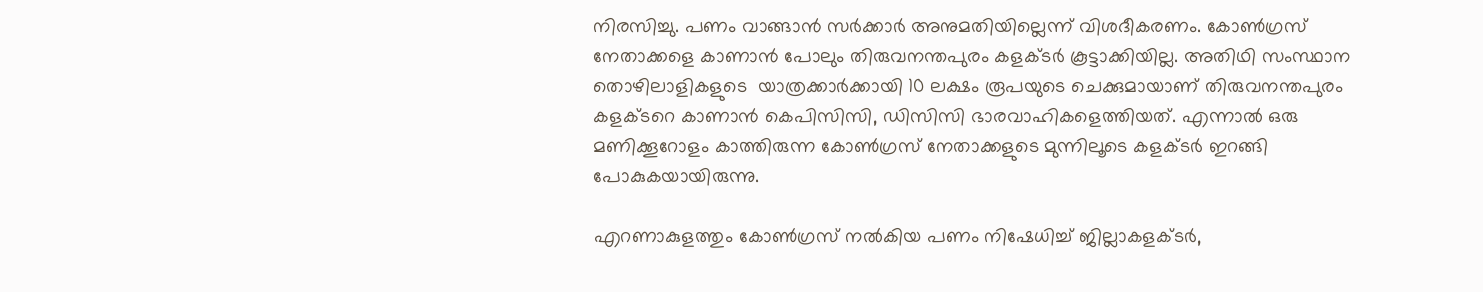നിരസിച്ചു. പണം വാങ്ങാൻ സർക്കാർ അനുമതിയില്ലെന്ന് വിശദീകരണം. കോൺഗ്രസ് നേതാക്കളെ കാണാൻ പോലും തിരുവനന്തപുരം കളക്ടർ കൂട്ടാക്കിയില്ല. അതിഥി സംസ്ഥാന തൊഴിലാളികളുടെ  യാത്രക്കാർക്കായി 10 ലക്ഷം രൂപയുടെ ചെക്കുമായാണ് തിരുവനന്തപുരം കളക്ടറെ കാണാൻ കെപിസിസി, ഡിസിസി ഭാരവാഹികളെത്തിയത്. എന്നാല്‍ ഒരു മണിക്കൂറോളം കാത്തിരുന്ന കോൺഗ്രസ്‌ നേതാക്കളുടെ മുന്നിലൂടെ കളക്ടർ ഇറങ്ങി പോകുകയായിരുന്നു.

എറണാകുളത്തും കോണ്‍ഗ്രസ് നല്‍കിയ പണം നിഷേധിച്ച് ജില്ലാകളക്ടര്‍,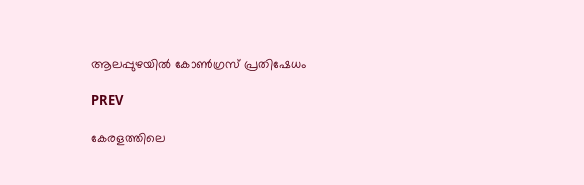ആലപ്പുഴയില്‍ കോണ്‍ഗ്രസ് പ്രതിഷേധം

PREV

കേരളത്തിലെ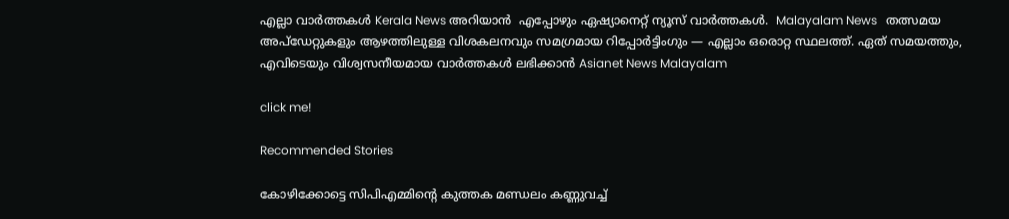എല്ലാ വാർത്തകൾ Kerala News അറിയാൻ  എപ്പോഴും ഏഷ്യാനെറ്റ് ന്യൂസ് വാർത്തകൾ.  Malayalam News   തത്സമയ അപ്‌ഡേറ്റുകളും ആഴത്തിലുള്ള വിശകലനവും സമഗ്രമായ റിപ്പോർട്ടിംഗും — എല്ലാം ഒരൊറ്റ സ്ഥലത്ത്. ഏത് സമയത്തും, എവിടെയും വിശ്വസനീയമായ വാർത്തകൾ ലഭിക്കാൻ Asianet News Malayalam

click me!

Recommended Stories

കോഴിക്കോട്ടെ സിപിഎമ്മിന്റെ കുത്തക മണ്ഡലം കണ്ണുവച്ച്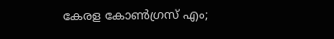കേരള കോൺഗ്രസ് എം;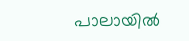പാലായിൽ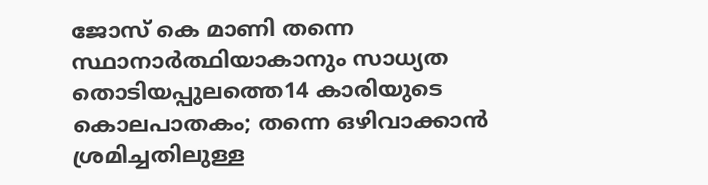ജോസ് കെ മാണി തന്നെ സ്ഥാനാർത്ഥിയാകാനും സാധ്യത
തൊടിയപ്പുലത്തെ14 കാരിയുടെ കൊലപാതകം; തന്നെ ഒഴിവാക്കാൻ ശ്രമിച്ചതിലുള്ള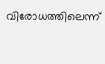വിരോധത്തിലെന്ന്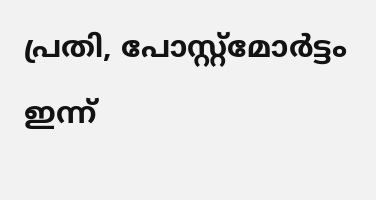പ്രതി, പോസ്റ്റ്മോർട്ടം ഇന്ന്